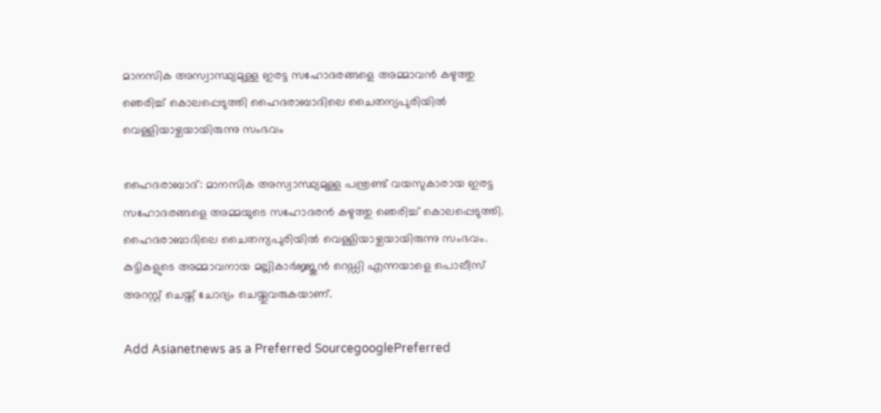മാനസിക അസ്വാസ്ഥ്യമുള്ള ഇരട്ട സഹോദരങ്ങളെ അമ്മാവന്‍ കഴുത്തു ഞെരിച്ച് കൊലപ്പെടുത്തി ഹൈദരാബാദിലെ ചൈതന്യപുരിയില്‍ വെള്ളിയാഴ്ചയായിരുന്നു സംഭവം

ഹൈദരാബാദ്: മാനസിക അസ്വാസ്ഥ്യമുള്ള പന്ത്രണ്ട് വയസുകാരായ ഇരട്ട സഹോദരങ്ങളെ അമ്മയുടെ സഹോദരന്‍ കഴുത്തു ഞെരിച്ച് കൊലപ്പെടുത്തി. ഹൈദരാബാദിലെ ചൈതന്യപുരിയില്‍ വെള്ളിയാഴ്ചയായിരുന്നു സംഭവം. കുട്ടികളുടെ അമ്മാവനായ മല്ലികാര്‍ജ്ജുന്‍ റെഡ്ഡി എന്നയാളെ പൊലീസ് അറസ്റ്റ് ചെയ്ത് ചോദ്യം ചെയ്തുവരുകയാണ്.

Add Asianetnews as a Preferred SourcegooglePreferred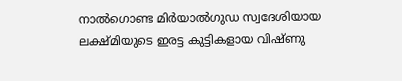നാല്‍ഗൊണ്ട മിര്‍യാല്‍ഗുഡ സ്വദേശിയായ ലക്ഷ്മിയുടെ ഇരട്ട കുട്ടികളായ വിഷ്ണു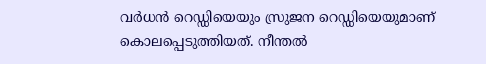വര്‍ധന്‍ റെഡ്ഡിയെയും സ്രുജന റെഡ്ഡിയെയുമാണ് കൊലപ്പെടുത്തിയത്. നീന്തല്‍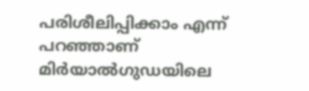പരിശീലിപ്പിക്കാം എന്ന് പറഞ്ഞാണ് മിര്‍യാല്‍ഗുഡയിലെ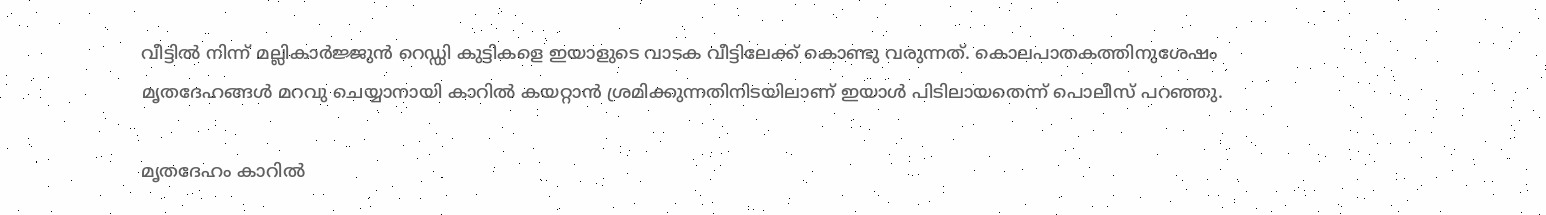വീട്ടില്‍ നിന്ന് മല്ലികാര്‍ജ്ജുന്‍ റെഡ്ഡി കുട്ടികളെ ഇയാളുടെ വാടക വീട്ടിലേക്ക് കൊണ്ടു വരുന്നത്. കൊലപാതകത്തിനുശേഷം മൃതദേഹങ്ങള്‍ മറവു ചെയ്യാനായി കാറില്‍ കയറ്റാന്‍ ശ്രമിക്കുന്നതിനിടയിലാണ് ഇയാള്‍ പിടിലായതെന്ന് പൊലീസ് പറഞ്ഞു.

മൃതദേഹം കാറില്‍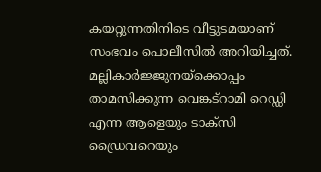കയറ്റുന്നതിനിടെ വീട്ടുടമയാണ് സംഭവം പൊലീസില്‍ അറിയിച്ചത്. മല്ലികാര്‍ജ്ജുനയ്ക്കൊപ്പം താമസിക്കുന്ന വെങ്കട്‌റാമി റെഡ്ഡി എന്ന ആളെയും ടാക്സി ഡ്രൈവറെയും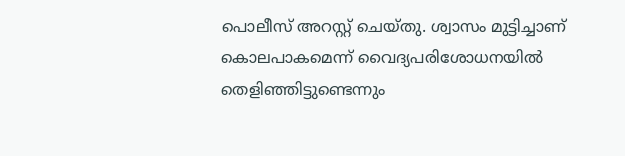പൊലീസ് അറസ്റ്റ് ചെയ്തു. ശ്വാസം മുട്ടിച്ചാണ് കൊലപാകമെന്ന് വൈദ്യപരിശോധനയില്‍ തെളിഞ്ഞിട്ടുണ്ടെന്നും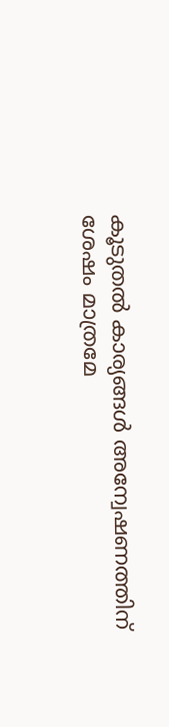കൂടുതല്‍ കാര്യങ്ങള്‍ അന്വേഷണത്തിന് ശേഷം മാത്രമേ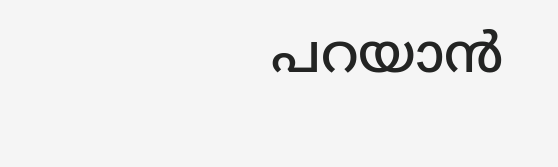പറയാന്‍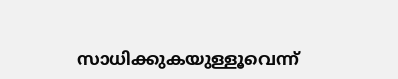സാധിക്കുകയുള്ളൂവെന്ന്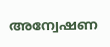അന്വേഷണ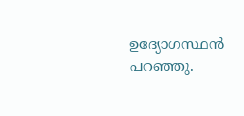ഉദ്യോഗസ്ഥന്‍ പറഞ്ഞു.